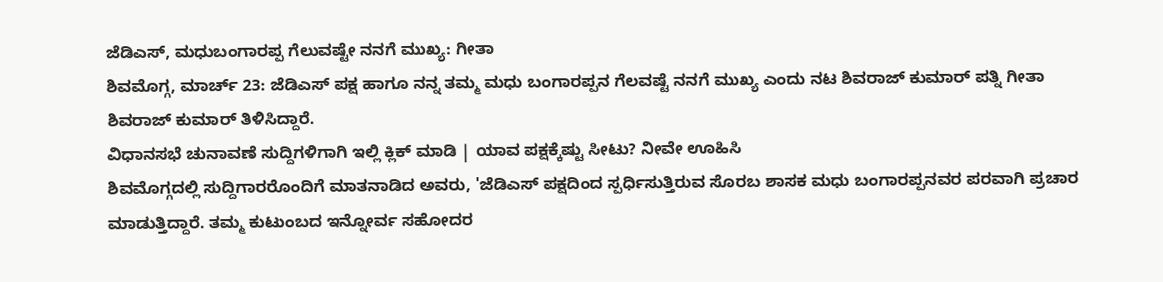ಜೆಡಿಎಸ್, ಮಧುಬಂಗಾರಪ್ಪ ಗೆಲುವಷ್ಟೇ ನನಗೆ ಮುಖ್ಯ: ಗೀತಾ
ಶಿವಮೊಗ್ಗ, ಮಾರ್ಚ್ 23: ಜೆಡಿಎಸ್ ಪಕ್ಷ ಹಾಗೂ ನನ್ನ ತಮ್ಮ ಮಧು ಬಂಗಾರಪ್ಪನ ಗೆಲವಷ್ಟೆ ನನಗೆ ಮುಖ್ಯ ಎಂದು ನಟ ಶಿವರಾಜ್ ಕುಮಾರ್ ಪತ್ನಿ ಗೀತಾ ಶಿವರಾಜ್ ಕುಮಾರ್ ತಿಳಿಸಿದ್ದಾರೆ.
ವಿಧಾನಸಭೆ ಚುನಾವಣೆ ಸುದ್ದಿಗಳಿಗಾಗಿ ಇಲ್ಲಿ ಕ್ಲಿಕ್ ಮಾಡಿ | ಯಾವ ಪಕ್ಷಕ್ಕೆಷ್ಟು ಸೀಟು? ನೀವೇ ಊಹಿಸಿ
ಶಿವಮೊಗ್ಗದಲ್ಲಿ ಸುದ್ದಿಗಾರರೊಂದಿಗೆ ಮಾತನಾಡಿದ ಅವರು, 'ಜೆಡಿಎಸ್ ಪಕ್ಷದಿಂದ ಸ್ಪರ್ಧಿಸುತ್ತಿರುವ ಸೊರಬ ಶಾಸಕ ಮಧು ಬಂಗಾರಪ್ಪನವರ ಪರವಾಗಿ ಪ್ರಚಾರ ಮಾಡುತ್ತಿದ್ದಾರೆ. ತಮ್ಮ ಕುಟುಂಬದ ಇನ್ನೋರ್ವ ಸಹೋದರ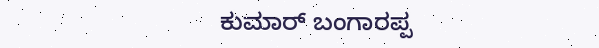ಕುಮಾರ್ ಬಂಗಾರಪ್ಪ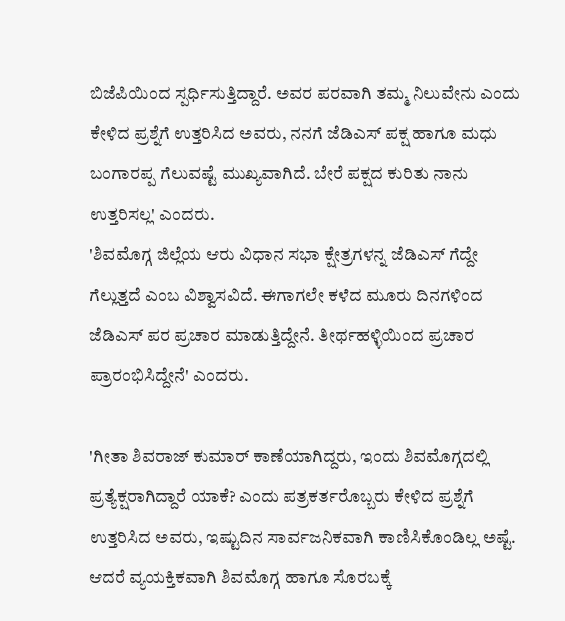ಬಿಜೆಪಿಯಿಂದ ಸ್ಪರ್ಧಿಸುತ್ತಿದ್ದಾರೆ. ಅವರ ಪರವಾಗಿ ತಮ್ಮ ನಿಲುವೇನು ಎಂದು ಕೇಳಿದ ಪ್ರಶ್ನೆಗೆ ಉತ್ತರಿಸಿದ ಅವರು, ನನಗೆ ಜೆಡಿಎಸ್ ಪಕ್ಷ ಹಾಗೂ ಮಧು ಬಂಗಾರಪ್ಪ ಗೆಲುವಷ್ಟೆ ಮುಖ್ಯವಾಗಿದೆ. ಬೇರೆ ಪಕ್ಷದ ಕುರಿತು ನಾನು ಉತ್ತರಿಸಲ್ಲ' ಎಂದರು.
'ಶಿವಮೊಗ್ಗ ಜಿಲ್ಲೆಯ ಆರು ವಿಧಾನ ಸಭಾ ಕ್ಷೇತ್ರಗಳನ್ನ ಜೆಡಿಎಸ್ ಗೆದ್ದೇ ಗೆಲ್ಲುತ್ತದೆ ಎಂಬ ವಿಶ್ವಾಸವಿದೆ. ಈಗಾಗಲೇ ಕಳೆದ ಮೂರು ದಿನಗಳಿಂದ ಜೆಡಿಎಸ್ ಪರ ಪ್ರಚಾರ ಮಾಡುತ್ತಿದ್ದೇನೆ. ತೀರ್ಥಹಳ್ಳಿಯಿಂದ ಪ್ರಚಾರ ಪ್ರಾರಂಭಿಸಿದ್ದೇನೆ' ಎಂದರು.

'ಗೀತಾ ಶಿವರಾಜ್ ಕುಮಾರ್ ಕಾಣೆಯಾಗಿದ್ದರು, ಇಂದು ಶಿವಮೊಗ್ಗದಲ್ಲಿ ಪ್ರತ್ಯೆಕ್ಷರಾಗಿದ್ದಾರೆ ಯಾಕೆ? ಎಂದು ಪತ್ರಕರ್ತರೊಬ್ಬರು ಕೇಳಿದ ಪ್ರಶ್ನೆಗೆ ಉತ್ತರಿಸಿದ ಅವರು, ಇಷ್ಟುದಿನ ಸಾರ್ವಜನಿಕವಾಗಿ ಕಾಣಿಸಿಕೊಂಡಿಲ್ಲ ಅಷ್ಟೆ. ಆದರೆ ವ್ಯಯಕ್ತಿಕವಾಗಿ ಶಿವಮೊಗ್ಗ ಹಾಗೂ ಸೊರಬಕ್ಕೆ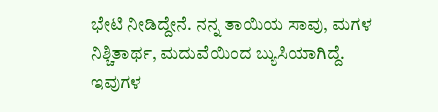ಭೇಟಿ ನೀಡಿದ್ದೇನೆ. ನನ್ನ ತಾಯಿಯ ಸಾವು, ಮಗಳ ನಿಶ್ಚಿತಾರ್ಥ, ಮದುವೆಯಿಂದ ಬ್ಯುಸಿಯಾಗಿದ್ದೆ. ಇವುಗಳ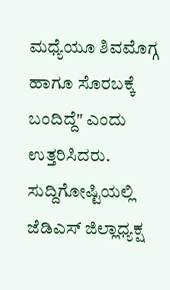ಮಧ್ಯೆಯೂ ಶಿವಮೊಗ್ಗ ಹಾಗೂ ಸೊರಬಕ್ಕೆ ಬಂದಿದ್ದೆ" ಎಂದು ಉತ್ತರಿಸಿದರು.
ಸುದ್ದಿಗೋಷ್ಟಿಯಲ್ಲಿ ಜೆಡಿಎಸ್ ಜಿಲ್ಲಾಧ್ಯಕ್ಷ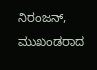ನಿರಂಜನ್, ಮುಖಂಡರಾದ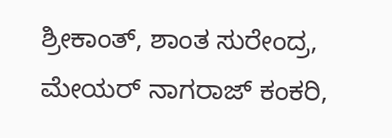ಶ್ರೀಕಾಂತ್, ಶಾಂತ ಸುರೇಂದ್ರ, ಮೇಯರ್ ನಾಗರಾಜ್ ಕಂಕರಿ,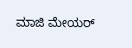ಮಾಜಿ ಮೇಯರ್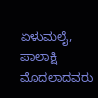ಏಳುಮಲೈ, ಪಾಲಾಕ್ಷಿ ಮೊದಲಾದವರು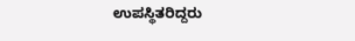ಉಪಸ್ಥಿತರಿದ್ದರು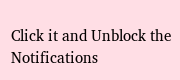Click it and Unblock the Notifications